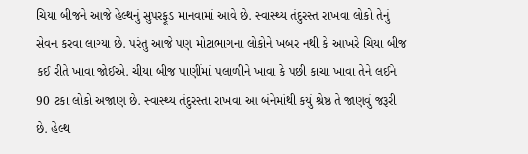ચિયા બીજને આજે હેલ્થનું સુપરફૂડ માનવામાં આવે છે. સ્વાસ્થ્ય તંદુરસ્ત રાખવા લોકો તેનું સેવન કરવા લાગ્યા છે. પરંતુ આજે પણ મોટાભાગના લોકોને ખબર નથી કે આખરે ચિયા બીજ કઈ રીતે ખાવા જોઈએ. ચીયા બીજ પાણીંમાં પલાળીને ખાવા કે પછી કાચા ખાવા તેને લઈને 90 ટકા લોકો અજાણ છે. સ્વાસ્થ્ય તંદુરસ્તા રાખવા આ બંનેમાંથી કયું શ્રેષ્ઠ તે જાણવું જરૂરી છે. હેલ્થ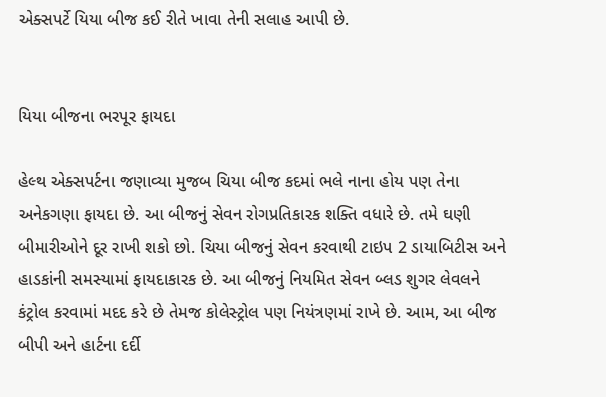એક્સપર્ટે યિયા બીજ કઈ રીતે ખાવા તેની સલાહ આપી છે.


યિયા બીજના ભરપૂર ફાયદા

હેલ્થ એક્સપર્ટના જણાવ્યા મુજબ ચિયા બીજ કદમાં ભલે નાના હોય પણ તેના અનેકગણા ફાયદા છે. આ બીજનું સેવન રોગપ્રતિકારક શક્તિ વધારે છે. તમે ઘણી બીમારીઓને દૂર રાખી શકો છો. ચિયા બીજનું સેવન કરવાથી ટાઇપ 2 ડાયાબિટીસ અને હાડકાંની સમસ્યામાં ફાયદાકારક છે. આ બીજનું નિયમિત સેવન બ્લડ શુગર લેવલને કંટ્રોલ કરવામાં મદદ કરે છે તેમજ કોલેસ્ટ્રોલ પણ નિયંત્રણમાં રાખે છે. આમ, આ બીજ બીપી અને હાર્ટના દર્દી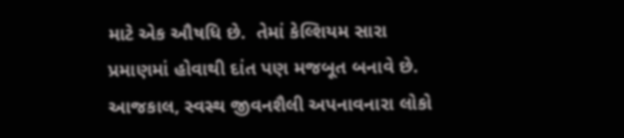માટે એક ઔષધિ છે.  તેમાં કેલ્શિયમ સારા પ્રમાણમાં હોવાથી દાંત પણ મજબૂત બનાવે છે. આજકાલ, સ્વસ્થ જીવનશૈલી અપનાવનારા લોકો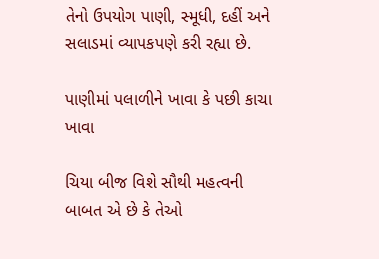તેનો ઉપયોગ પાણી, સ્મૂધી, દહીં અને સલાડમાં વ્યાપકપણે કરી રહ્યા છે.

પાણીમાં પલાળીને ખાવા કે પછી કાચા ખાવા

ચિયા બીજ વિશે સૌથી મહત્વની બાબત એ છે કે તેઓ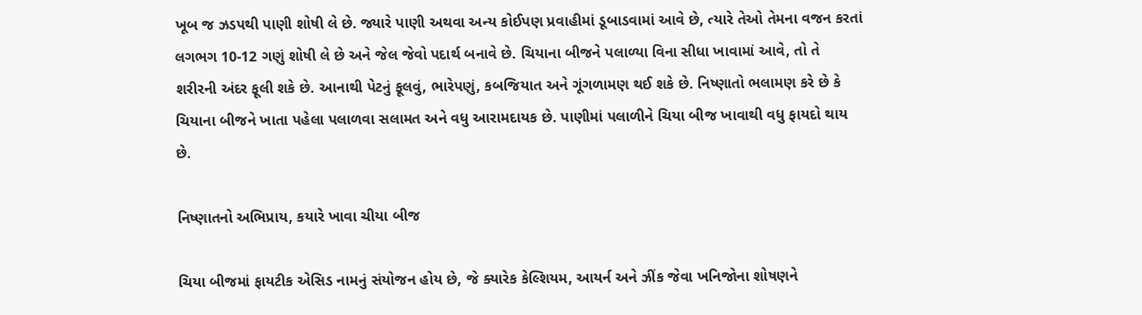ખૂબ જ ઝડપથી પાણી શોષી લે છે. જ્યારે પાણી અથવા અન્ય કોઈપણ પ્રવાહીમાં ડૂબાડવામાં આવે છે, ત્યારે તેઓ તેમના વજન કરતાં લગભગ 10-12 ગણું શોષી લે છે અને જેલ જેવો પદાર્થ બનાવે છે. ચિયાના બીજને પલાળ્યા વિના સીધા ખાવામાં આવે, તો તે શરીરની અંદર ફૂલી શકે છે. આનાથી પેટનું ફૂલવું, ભારેપણું, કબજિયાત અને ગૂંગળામણ થઈ શકે છે. નિષ્ણાતો ભલામણ કરે છે કે ચિયાના બીજને ખાતા પહેલા પલાળવા સલામત અને વધુ આરામદાયક છે. પાણીમાં પલાળીને ચિયા બીજ ખાવાથી વધુ ફાયદો થાય છે.

નિષ્ણાતનો અભિપ્રાય, કયારે ખાવા ચીયા બીજ

ચિયા બીજમાં ફાયટીક એસિડ નામનું સંયોજન હોય છે, જે ક્યારેક કેલ્શિયમ, આયર્ન અને ઝીંક જેવા ખનિજોના શોષણને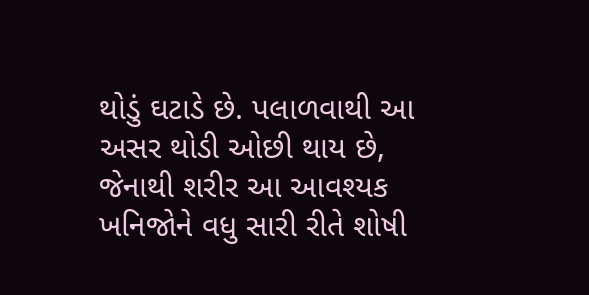થોડું ઘટાડે છે. પલાળવાથી આ અસર થોડી ઓછી થાય છે, જેનાથી શરીર આ આવશ્યક ખનિજોને વધુ સારી રીતે શોષી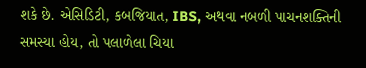શકે છે. એસિડિટી, કબજિયાત, IBS, અથવા નબળી પાચનશક્તિની સમસ્યા હોય, તો પલાળેલા ચિયા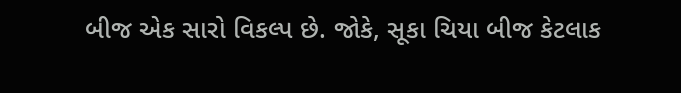બીજ એક સારો વિકલ્પ છે. જોકે, સૂકા ચિયા બીજ કેટલાક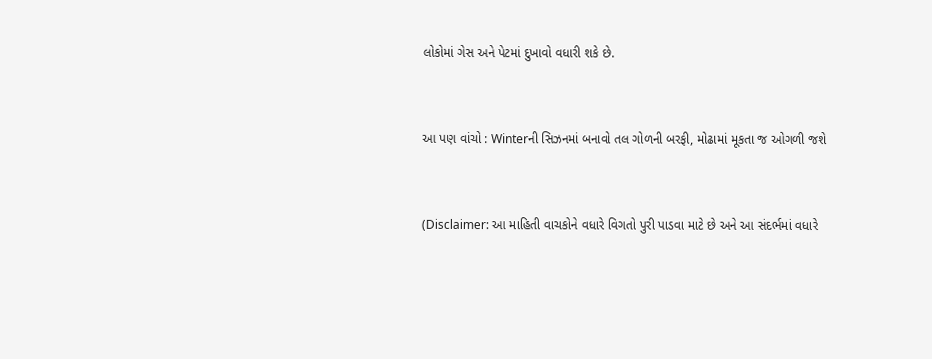લોકોમાં ગેસ અને પેટમાં દુખાવો વધારી શકે છે.


આ પણ વાંચો : Winterની સિઝનમાં બનાવો તલ ગોળની બરફી, મોઢામાં મૂકતા જ ઓગળી જશે


(Disclaimer: આ માહિતી વાચકોને વધારે વિગતો પુરી પાડવા માટે છે અને આ સંદર્ભમાં વધારે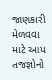જાણકારી મેળવવા માટે આપ તજજ્ઞોનો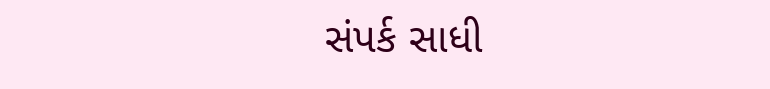સંપર્ક સાધી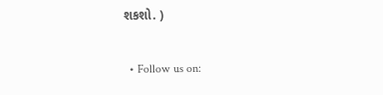શકશો. )

  • Follow us on: